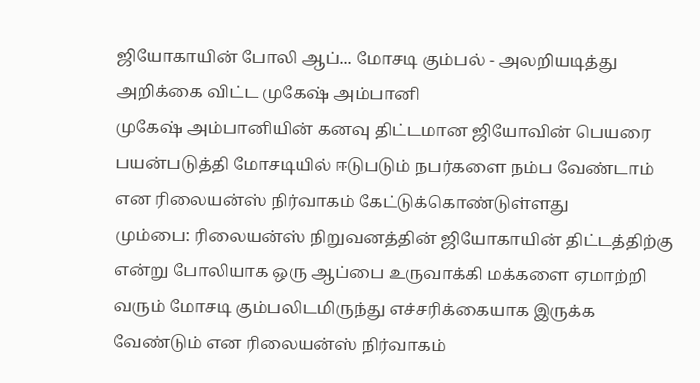ஜியோகாயின் போலி ஆப்... மோசடி கும்பல் - அலறியடித்து அறிக்கை விட்ட முகேஷ் அம்பானி
முகேஷ் அம்பானியின் கனவு திட்டமான ஜியோவின் பெயரை பயன்படுத்தி மோசடியில் ஈடுபடும் நபர்களை நம்ப வேண்டாம் என ரிலையன்ஸ் நிர்வாகம் கேட்டுக்கொண்டுள்ளது
மும்பை: ரிலையன்ஸ் நிறுவனத்தின் ஜியோகாயின் திட்டத்திற்கு என்று போலியாக ஒரு ஆப்பை உருவாக்கி மக்களை ஏமாற்றி வரும் மோசடி கும்பலிடமிருந்து எச்சரிக்கையாக இருக்க வேண்டும் என ரிலையன்ஸ் நிர்வாகம்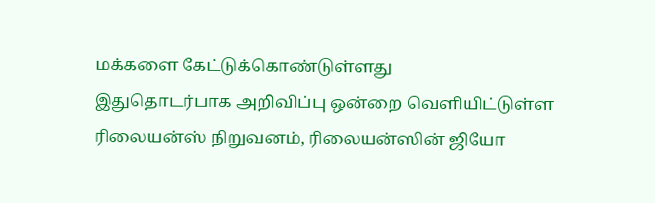மக்களை கேட்டுக்கொண்டுள்ளது
இதுதொடர்பாக அறிவிப்பு ஒன்றை வெளியிட்டுள்ள ரிலையன்ஸ் நிறுவனம், ரிலையன்ஸின் ஜியோ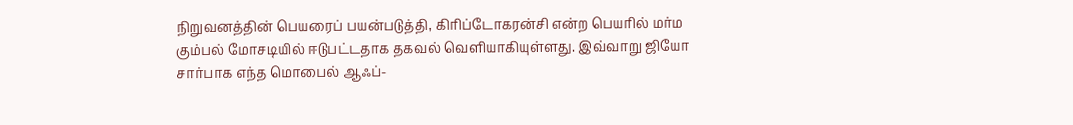நிறுவனத்தின் பெயரைப் பயன்படுத்தி, கிரிப்டோகரன்சி என்ற பெயரில் மர்ம கும்பல் மோசடியில் ஈடுபட்டதாக தகவல் வெளியாகியுள்ளது. இவ்வாறு ஜியோ சார்பாக எந்த மொபைல் ஆஃப்-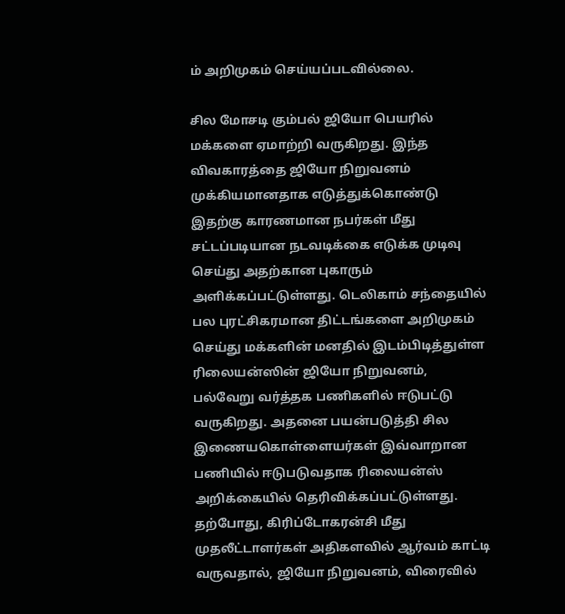ம் அறிமுகம் செய்யப்படவில்லை.

சில மோசடி கும்பல் ஜியோ பெயரில் மக்களை ஏமாற்றி வருகிறது. இந்த விவகாரத்தை ஜியோ நிறுவனம் முக்கியமானதாக எடுத்துக்கொண்டு இதற்கு காரணமான நபர்கள் மீது சட்டப்படியான நடவடிக்கை எடுக்க முடிவு செய்து அதற்கான புகாரும் அளிக்கப்பட்டுள்ளது. டெலிகாம் சந்தையில் பல புரட்சிகரமான திட்டங்களை அறிமுகம் செய்து மக்களின் மனதில் இடம்பிடித்துள்ள ரிலையன்ஸின் ஜியோ நிறுவனம், பல்வேறு வர்த்தக பணிகளில் ஈடுபட்டு வருகிறது. அதனை பயன்படுத்தி சில இணையகொள்ளையர்கள் இவ்வாறான பணியில் ஈடுபடுவதாக ரிலையன்ஸ் அறிக்கையில் தெரிவிக்கப்பட்டுள்ளது.
தற்போது, கிரிப்டோகரன்சி மீது முதலீட்டாளர்கள் அதிகளவில் ஆர்வம் காட்டி வருவதால், ஜியோ நிறுவனம், விரைவில்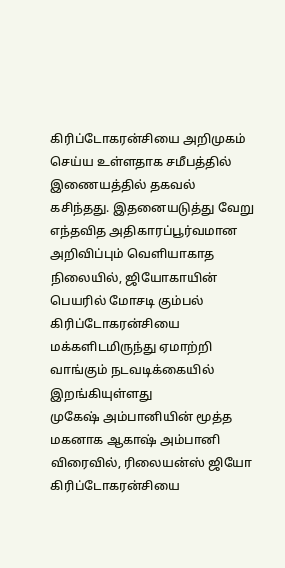கிரிப்டோகரன்சியை அறிமுகம் செய்ய உள்ளதாக சமீபத்தில் இணையத்தில் தகவல் கசிந்தது. இதனையடுத்து வேறு எந்தவித அதிகாரப்பூர்வமான அறிவிப்பும் வெளியாகாத நிலையில், ஜியோகாயின் பெயரில் மோசடி கும்பல் கிரிப்டோகரன்சியை மக்களிடமிருந்து ஏமாற்றி வாங்கும் நடவடிக்கையில் இறங்கியுள்ளது
முகேஷ் அம்பானியின் மூத்த மகனாக ஆகாஷ் அம்பானி விரைவில், ரிலையன்ஸ் ஜியோ கிரிப்டோகரன்சியை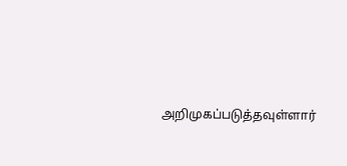அறிமுகப்படுத்தவுள்ளார்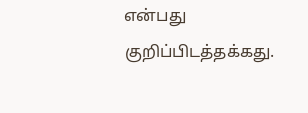என்பது குறிப்பிடத்தக்கது.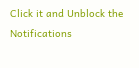Click it and Unblock the Notifications